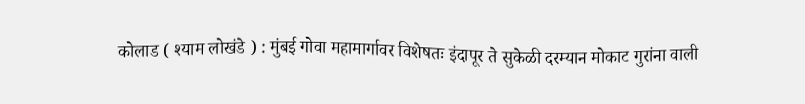कोलाड ( श्याम लोखंडे ) : मुंबई गोवा महामार्गावर विशेषतः इंदापूर ते सुकेळी दरम्यान मोकाट गुरांना वाली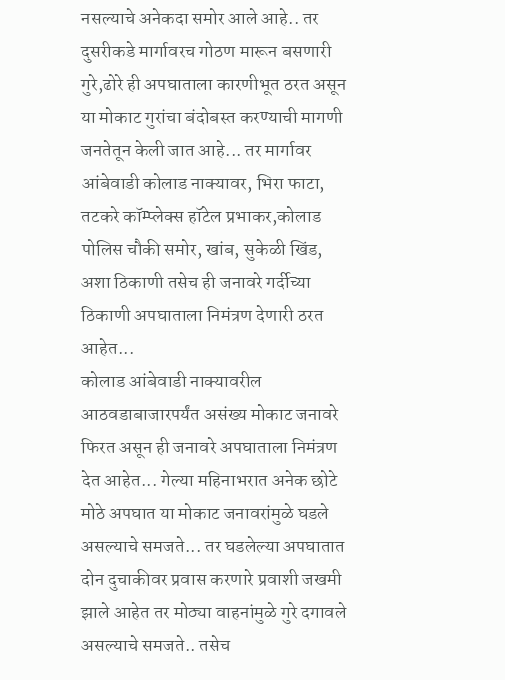नसल्याचे अनेकदा समोर आले आहे.. तर दुसरीकडे मार्गावरच गोठण मारून बसणारी गुरे,ढोरे ही अपघाताला कारणीभूत ठरत असून या मोकाट गुरांचा बंदोबस्त करण्याची मागणी जनतेतून केली जात आहे... तर मार्गावर आंबेवाडी कोलाड नाक्यावर, भिरा फाटा, तटकरे कॉम्प्लेक्स हॉटेल प्रभाकर,कोलाड पोलिस चौकी समोर, खांब, सुकेळी खिंड, अशा ठिकाणी तसेच ही जनावरे गर्दीच्या ठिकाणी अपघाताला निमंत्रण देणारी ठरत आहेत...
कोलाड आंबेवाडी नाक्यावरील आठवडाबाजारपर्यंत असंख्य मोकाट जनावरे फिरत असून ही जनावरे अपघाताला निमंत्रण देत आहेत... गेल्या महिनाभरात अनेक छोटे मोठे अपघात या मोकाट जनावरांमुळे घडले असल्याचे समजते... तर घडलेल्या अपघातात दोन दुचाकीवर प्रवास करणारे प्रवाशी जखमी झाले आहेत तर मोठ्या वाहनांमुळे गुरे दगावले असल्याचे समजते.. तसेच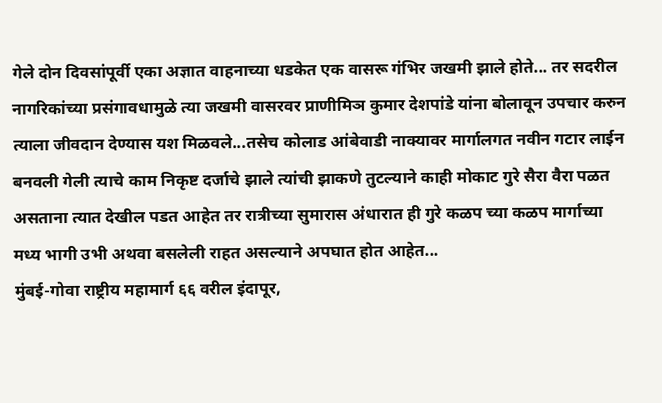गेले दोन दिवसांपूर्वी एका अज्ञात वाहनाच्या धडकेत एक वासरू गंभिर जखमी झाले होते... तर सदरील नागरिकांच्या प्रसंगावधामुळे त्या जखमी वासरवर प्राणीमिञ कुमार देशपांडे यांना बोलावून उपचार करुन त्याला जीवदान देण्यास यश मिळवले...तसेच कोलाड आंबेवाडी नाक्यावर मार्गालगत नवीन गटार लाईन बनवली गेली त्याचे काम निकृष्ट दर्जाचे झाले त्यांची झाकणे तुटल्याने काही मोकाट गुरे सैरा वैरा पळत असताना त्यात देखील पडत आहेत तर रात्रीच्या सुमारास अंधारात ही गुरे कळप च्या कळप मार्गाच्या मध्य भागी उभी अथवा बसलेली राहत असल्याने अपघात होत आहेत...
मुंबई-गोवा राष्ट्रीय महामार्ग ६६ वरील इंदापूर,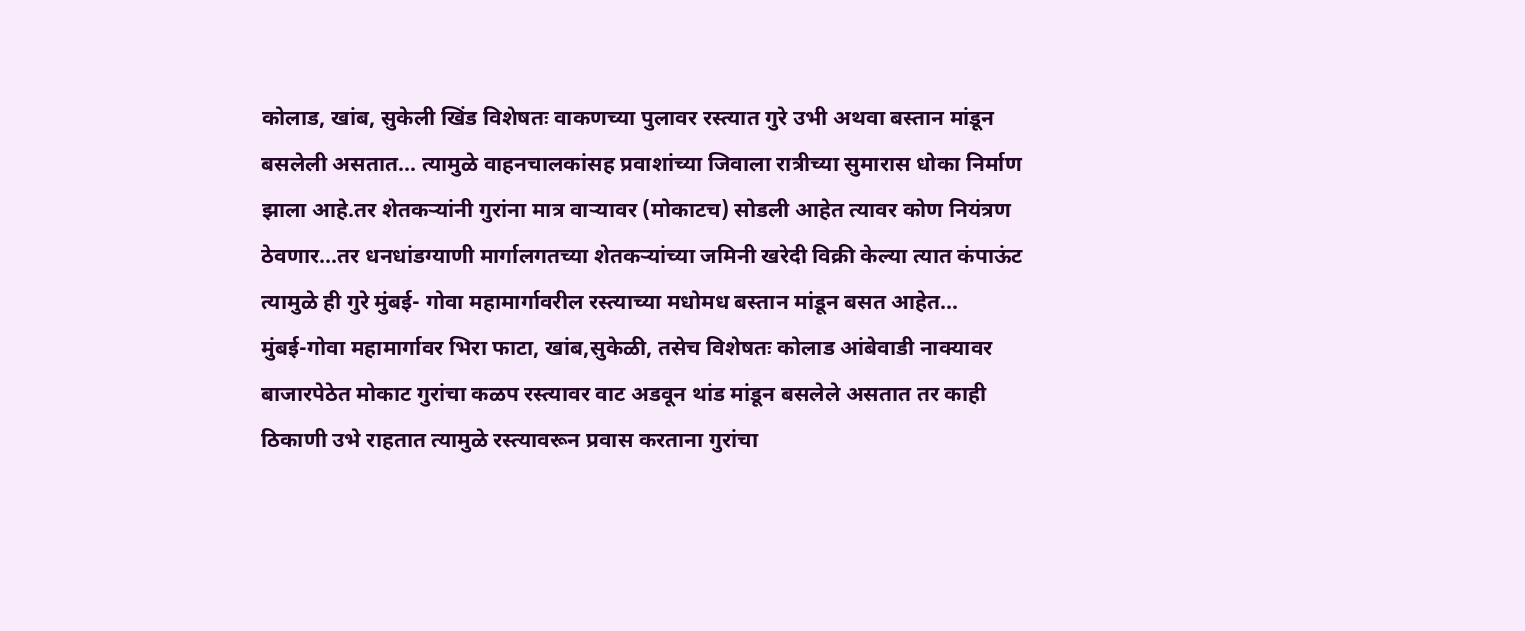कोलाड, खांब, सुकेली खिंड विशेषतः वाकणच्या पुलावर रस्त्यात गुरे उभी अथवा बस्तान मांडून बसलेली असतात... त्यामुळे वाहनचालकांसह प्रवाशांच्या जिवाला रात्रीच्या सुमारास धोका निर्माण झाला आहे.तर शेतकऱ्यांनी गुरांना मात्र वाऱ्यावर (मोकाटच) सोडली आहेत त्यावर कोण नियंत्रण ठेवणार...तर धनधांडग्याणी मार्गालगतच्या शेतकऱ्यांच्या जमिनी खरेदी विक्री केल्या त्यात कंपाऊंट त्यामुळे ही गुरे मुंबई- गोवा महामार्गावरील रस्त्याच्या मधोमध बस्तान मांडून बसत आहेत...
मुंबई-गोवा महामार्गावर भिरा फाटा, खांब,सुकेळी, तसेच विशेषतः कोलाड आंबेवाडी नाक्यावर बाजारपेठेत मोकाट गुरांचा कळप रस्त्यावर वाट अडवून थांड मांडून बसलेले असतात तर काही ठिकाणी उभे राहतात त्यामुळे रस्त्यावरून प्रवास करताना गुरांचा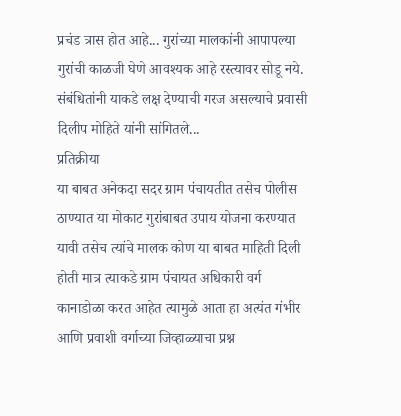प्रचंड त्रास होत आहे... गुरांच्या मालकांनी आपापल्या गुरांची काळजी घेणे आवश्यक आहे रस्त्यावर सोडू नये. संबंधितांनी याकडे लक्ष देण्याची गरज असल्याचे प्रवासी दिलीप मोहिते यांनी सांगितले...
प्रतिक्रीया
या बाबत अनेकदा सदर ग्राम पंचायतीत तसेच पोलीस ठाण्यात या मोकाट गुरांबाबत उपाय योजना करण्यात यावी तसेच त्यांचे मालक कोण या बाबत माहिती दिली होती मात्र त्याकडे ग्राम पंचायत अधिकारी वर्ग कानाडोळा करत आहेत त्यामुळे आता हा अत्यंत गंभीर आणि प्रवाशी वर्गाच्या जिव्हाळ्याचा प्रश्न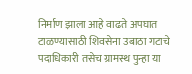निर्माण झाला आहे वाढते अपघात टाळण्यासाठी शिवसेना उबाठा गटाचे पदाधिकारी तसेच ग्रामस्थ पुन्हा या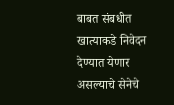बाबत संबधीत खात्याकडे निवेदन देण्यात येणार असल्याचे सेनेचे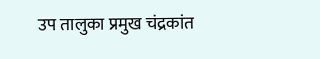उप तालुका प्रमुख चंद्रकांत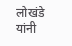लोखंडे यांनी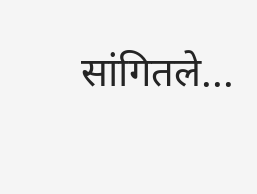सांगितले...